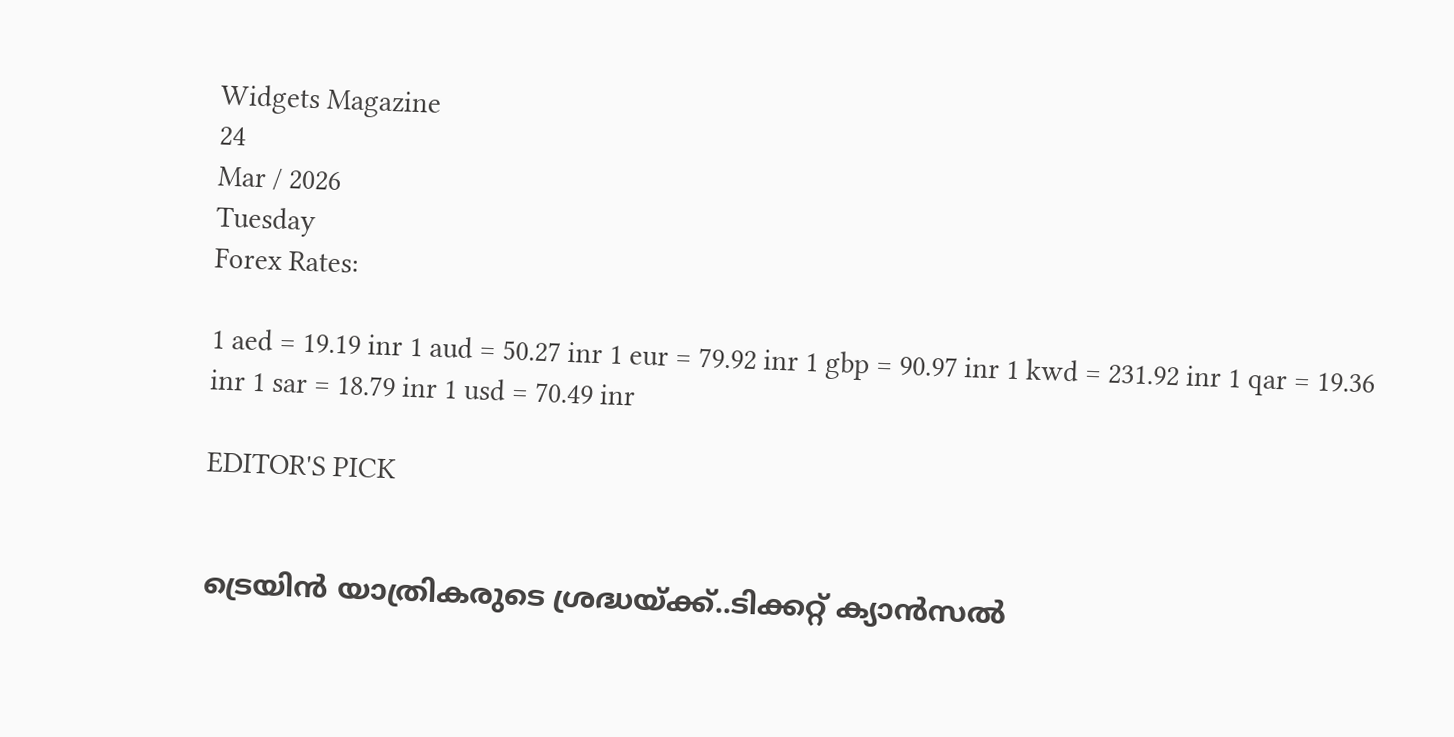Widgets Magazine
24
Mar / 2026
Tuesday
Forex Rates:

1 aed = 19.19 inr 1 aud = 50.27 inr 1 eur = 79.92 inr 1 gbp = 90.97 inr 1 kwd = 231.92 inr 1 qar = 19.36 inr 1 sar = 18.79 inr 1 usd = 70.49 inr

EDITOR'S PICK


ട്രെയിൻ യാത്രികരുടെ ശ്രദ്ധയ്ക്ക്..ടിക്കറ്റ് ക്യാൻസൽ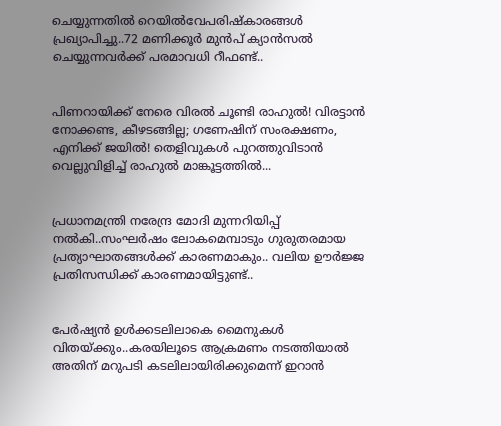ചെയ്യുന്നതിൽ റെയിൽവേപരിഷ്കാരങ്ങൾ പ്രഖ്യാപിച്ചു..72 മണിക്കൂർ മുൻപ് ക്യാൻസൽ ചെയ്യുന്നവർക്ക് പരമാവധി റീഫണ്ട്..


പിണറായിക്ക് നേരെ വിരൽ ചൂണ്ടി രാഹുൽ! വിരട്ടാൻ നോക്കണ്ട, കീഴടങ്ങില്ല; ഗണേഷിന് സംരക്ഷണം, എനിക്ക് ജയിൽ! തെളിവുകൾ പുറത്തുവിടാൻ വെല്ലുവിളിച്ച് രാഹുൽ മാങ്കൂട്ടത്തിൽ...


പ്രധാനമന്ത്രി നരേന്ദ്ര മോദി മുന്നറിയിപ്പ് നൽകി..സംഘർഷം ലോകമെമ്പാടും ഗുരുതരമായ പ്രത്യാഘാതങ്ങൾക്ക് കാരണമാകും.. വലിയ ഊർജ്ജ പ്രതിസന്ധിക്ക് കാരണമായിട്ടുണ്ട്..


പേർഷ്യൻ ഉൾക്കടലിലാകെ മൈനുകൾ വിതയ്ക്കും..കരയിലൂടെ ആക്രമണം നടത്തിയാൽ അതിന് മറുപടി കടലിലായിരിക്കുമെന്ന് ഇറാൻ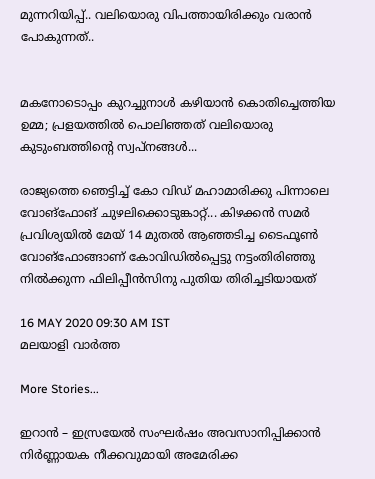മുന്നറിയിപ്പ്.. വലിയൊരു വിപത്തായിരിക്കും വരാൻ പോകുന്നത്..


മകനോടൊപ്പം കുറച്ചുനാൾ കഴിയാൻ കൊതിച്ചെത്തിയ ഉമ്മ; പ്രളയത്തിൽ പൊലിഞ്ഞത് വലിയൊരു കുടുംബത്തിന്റെ സ്വപ്നങ്ങൾ...

രാജ്യത്തെ ഞെട്ടിച്ച് കോ വിഡ് മഹാമാരിക്കു പിന്നാലെ വോങ്‌ഫോങ് ചുഴലിക്കൊടുങ്കാറ്റ്... കിഴക്കന്‍ സമര്‍ പ്രവിശ്യയില്‍ മേയ് 14 മുതല്‍ ആഞ്ഞടിച്ച ടൈഫൂണ്‍ വോങ്‌ഫോങ്ങാണ് കോവിഡില്‍പ്പെട്ടു നട്ടംതിരിഞ്ഞു നില്‍ക്കുന്ന ഫിലിപ്പീന്‍സിനു പുതിയ തിരിച്ചടിയായത്

16 MAY 2020 09:30 AM IST
മലയാളി വാര്‍ത്ത

More Stories...

ഇറാൻ – ഇസ്രയേൽ സംഘർഷം അവസാനിപ്പിക്കാൻ നിർണ്ണായക നീക്കവുമായി അമേരിക്ക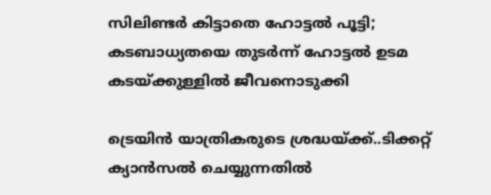സിലിണ്ടര്‍ കിട്ടാതെ ഹോട്ടല്‍ പൂട്ടി; കടബാധ്യതയെ തുടര്‍ന്ന് ഹോട്ടല്‍ ഉടമ കടയ്ക്കുള്ളില്‍ ജീവനൊടുക്കി

ട്രെയിൻ യാത്രികരുടെ ശ്രദ്ധയ്ക്ക്..ടിക്കറ്റ് ക്യാൻസൽ ചെയ്യുന്നതിൽ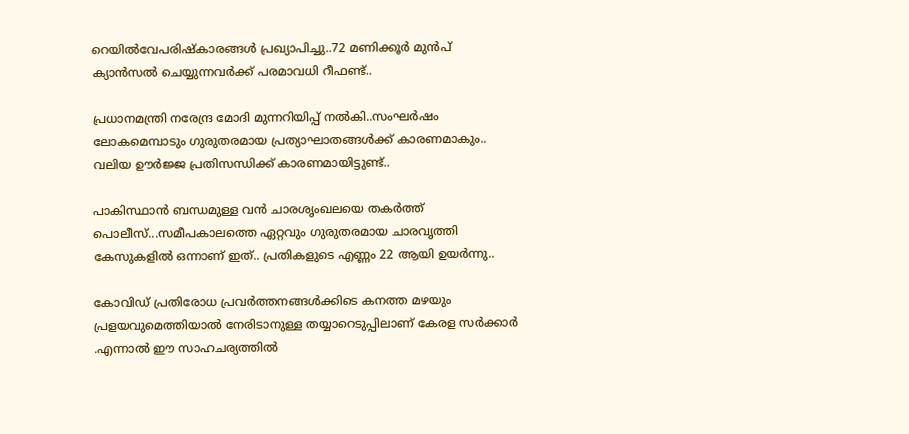റെയിൽവേപരിഷ്കാരങ്ങൾ പ്രഖ്യാപിച്ചു..72 മണിക്കൂർ മുൻപ് ക്യാൻസൽ ചെയ്യുന്നവർക്ക് പരമാവധി റീഫണ്ട്..

പ്രധാനമന്ത്രി നരേന്ദ്ര മോദി മുന്നറിയിപ്പ് നൽകി..സംഘർഷം ലോകമെമ്പാടും ഗുരുതരമായ പ്രത്യാഘാതങ്ങൾക്ക് കാരണമാകും.. വലിയ ഊർജ്ജ പ്രതിസന്ധിക്ക് കാരണമായിട്ടുണ്ട്..

പാകിസ്ഥാൻ ബന്ധമുള്ള വൻ ചാരശൃംഖലയെ തകർത്ത് പൊലീസ്...സമീപകാലത്തെ ഏറ്റവും ഗുരുതരമായ ചാരവൃത്തി കേസുകളിൽ ഒന്നാണ് ഇത്.. പ്രതികളുടെ എണ്ണം 22 ആയി ഉയർന്നു..

കോവിഡ് പ്രതിരോധ പ്രവര്‍ത്തനങ്ങള്‍ക്കിടെ കനത്ത മഴയും പ്രളയവുമെത്തിയാല്‍ നേരിടാനുള്ള തയ്യാറെടുപ്പിലാണ് കേരള സര്‍ക്കാര്‍ .എന്നാല്‍ ഈ സാഹചര്യത്തില്‍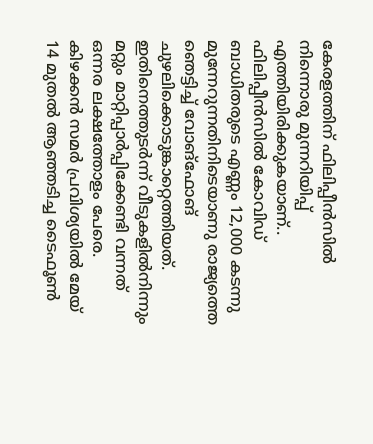കേരളത്തിന് ഫിലിപ്പീന്‍സില്‍ നിന്നൊരു മുന്നറിയിപ്പ് എത്തിയിരിക്കുകയാണ്.. ഫിലിപ്പീന്‍സില്‍ കോവിഡ് ബാധിതരുടെ എണ്ണം 12,000 കടന്നു മുന്നേറുന്നതിനിടെയാണു രാജ്യത്തെ ഞെട്ടിച്ച് വോങ്‌ഫോങ് ചുഴലിക്കൊടുങ്കാറ്റെത്തിയത്. ഇതിനെത്തുടര്‍ന്ന് വീടുകളില്‍നിന്നും മറ്റും മാറ്റിപ്പാര്‍പ്പിക്കേണ്ടി വന്നത് ഒന്നര ലക്ഷത്തോളം പേരെ. കിഴക്കന്‍ സമര്‍ പ്രവിശ്യയില്‍ മേയ് 14 മുതല്‍ ആഞ്ഞടിച്ച ടൈഫൂണ്‍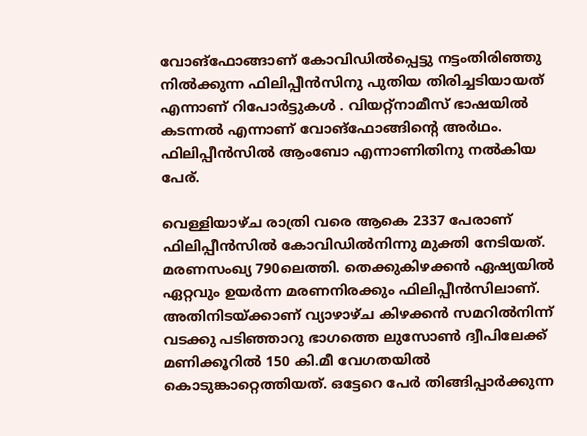വോങ്‌ഫോങ്ങാണ് കോവിഡില്‍പ്പെട്ടു നട്ടംതിരിഞ്ഞു നില്‍ക്കുന്ന ഫിലിപ്പീന്‍സിനു പുതിയ തിരിച്ചടിയായത് എന്നാണ് റിപോര്‍ട്ടുകള്‍ . വിയറ്റ്‌നാമീസ് ഭാഷയില്‍ കടന്നല്‍ എന്നാണ് വോങ്‌ഫോങ്ങിന്റെ അര്‍ഥം. ഫിലിപ്പീന്‍സില്‍ ആംബോ എന്നാണിതിനു നല്‍കിയ പേര്.

വെള്ളിയാഴ്ച രാത്രി വരെ ആകെ 2337 പേരാണ് ഫിലിപ്പീന്‍സില്‍ കോവിഡില്‍നിന്നു മുക്തി നേടിയത്. മരണസംഖ്യ 790ലെത്തി. തെക്കുകിഴക്കന്‍ ഏഷ്യയില്‍ ഏറ്റവും ഉയര്‍ന്ന മരണനിരക്കും ഫിലിപ്പീന്‍സിലാണ്. അതിനിടയ്ക്കാണ് വ്യാഴാഴ്ച കിഴക്കന്‍ സമറില്‍നിന്ന് വടക്കു പടിഞ്ഞാറു ഭാഗത്തെ ലുസോണ്‍ ദ്വീപിലേക്ക് മണിക്കൂറില്‍ 150 കി.മീ വേഗതയില്‍ കൊടുങ്കാറ്റെത്തിയത്. ഒട്ടേറെ പേര്‍ തിങ്ങിപ്പാര്‍ക്കുന്ന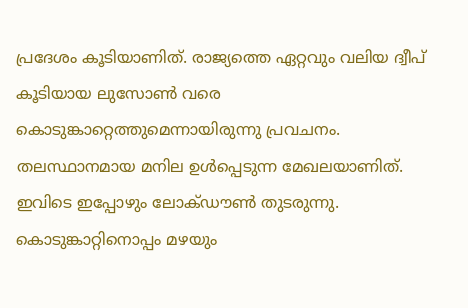പ്രദേശം കൂടിയാണിത്. രാജ്യത്തെ ഏറ്റവും വലിയ ദ്വീപ് കൂടിയായ ലുസോണ്‍ വരെ കൊടുങ്കാറ്റെത്തുമെന്നായിരുന്നു പ്രവചനം. തലസ്ഥാനമായ മനില ഉള്‍പ്പെടുന്ന മേഖലയാണിത്. ഇവിടെ ഇപ്പോഴും ലോക്ഡൗണ്‍ തുടരുന്നു.
കൊടുങ്കാറ്റിനൊപ്പം മഴയും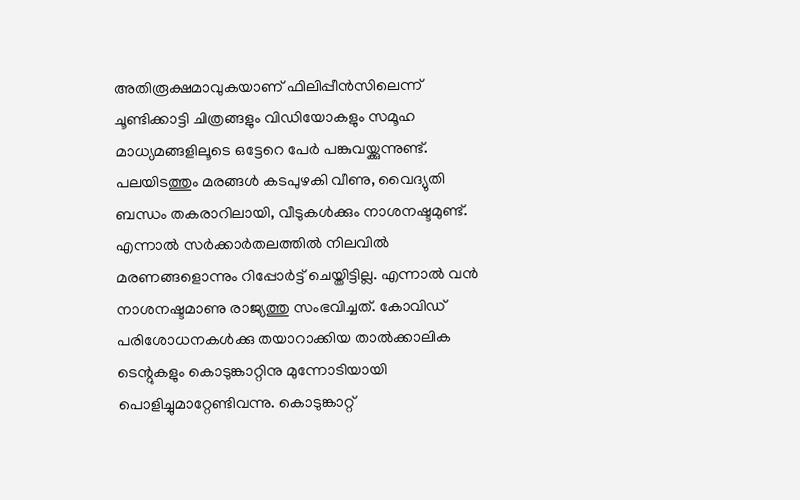അതിരൂക്ഷമാവുകയാണ് ഫിലിപ്പീന്‍സിലെന്ന് ചൂണ്ടിക്കാട്ടി ചിത്രങ്ങളും വിഡിയോകളും സമൂഹ മാധ്യമങ്ങളിലൂടെ ഒട്ടേറെ പേര്‍ പങ്കുവയ്ക്കുന്നുണ്ട്. പലയിടത്തും മരങ്ങള്‍ കടപുഴകി വീണു, വൈദ്യുതി ബന്ധം തകരാറിലായി, വീടുകള്‍ക്കും നാശനഷ്ടമുണ്ട്. എന്നാല്‍ സര്‍ക്കാര്‍തലത്തില്‍ നിലവില്‍ മരണങ്ങളൊന്നും റിപ്പോര്‍ട്ട് ചെയ്തിട്ടില്ല. എന്നാല്‍ വന്‍ നാശനഷ്ടമാണു രാജ്യത്തു സംഭവിച്ചത്. കോവിഡ് പരിശോധനകള്‍ക്കു തയാറാക്കിയ താല്‍ക്കാലിക ടെന്റുകളും കൊടുങ്കാറ്റിനു മുന്നോടിയായി പൊളിച്ചുമാറ്റേണ്ടിവന്നു. കൊടുങ്കാറ്റ്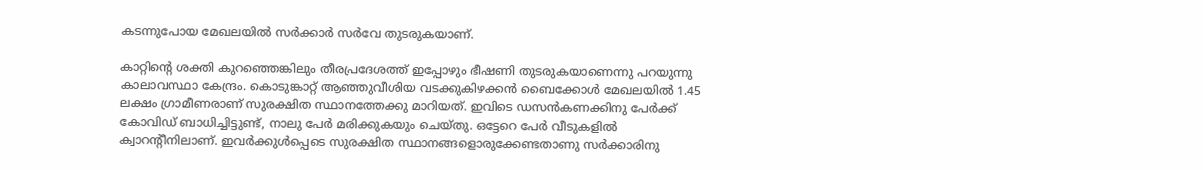കടന്നുപോയ മേഖലയില്‍ സര്‍ക്കാര്‍ സര്‍വേ തുടരുകയാണ്.

കാറ്റിന്റെ ശക്തി കുറഞ്ഞെങ്കിലും തീരപ്രദേശത്ത് ഇപ്പോഴും ഭീഷണി തുടരുകയാണെന്നു പറയുന്നു കാലാവസ്ഥാ കേന്ദ്രം. കൊടുങ്കാറ്റ് ആഞ്ഞുവീശിയ വടക്കുകിഴക്കന്‍ ബൈക്കോള്‍ മേഖലയില്‍ 1.45 ലക്ഷം ഗ്രാമീണരാണ് സുരക്ഷിത സ്ഥാനത്തേക്കു മാറിയത്. ഇവിടെ ഡസന്‍കണക്കിനു പേര്‍ക്ക് കോവിഡ് ബാധിച്ചിട്ടുണ്ട്, നാലു പേര്‍ മരിക്കുകയും ചെയ്തു. ഒട്ടേറെ പേര്‍ വീടുകളില്‍ ക്വാറന്റീനിലാണ്. ഇവര്‍ക്കുള്‍പ്പെടെ സുരക്ഷിത സ്ഥാനങ്ങളൊരുക്കേണ്ടതാണു സര്‍ക്കാരിനു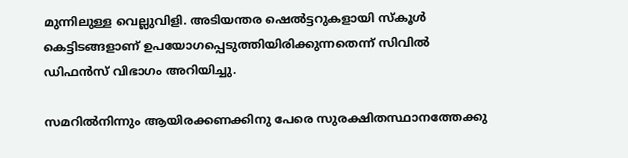മുന്നിലുള്ള വെല്ലുവിളി. അടിയന്തര ഷെല്‍ട്ടറുകളായി സ്‌കൂള്‍ കെട്ടിടങ്ങളാണ് ഉപയോഗപ്പെടുത്തിയിരിക്കുന്നതെന്ന് സിവില്‍ ഡിഫന്‍സ് വിഭാഗം അറിയിച്ചു.

സമറില്‍നിന്നും ആയിരക്കണക്കിനു പേരെ സുരക്ഷിതസ്ഥാനത്തേക്കു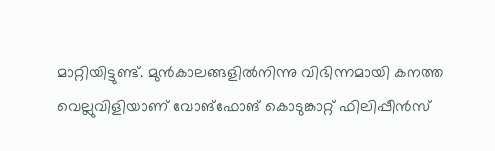മാറ്റിയിട്ടുണ്ട്. മുന്‍കാലങ്ങളില്‍നിന്നു വിഭിന്നമായി കനത്ത വെല്ലുവിളിയാണ് വോങ്‌ഫോങ് കൊടുങ്കാറ്റ് ഫിലിപ്പീന്‍സ്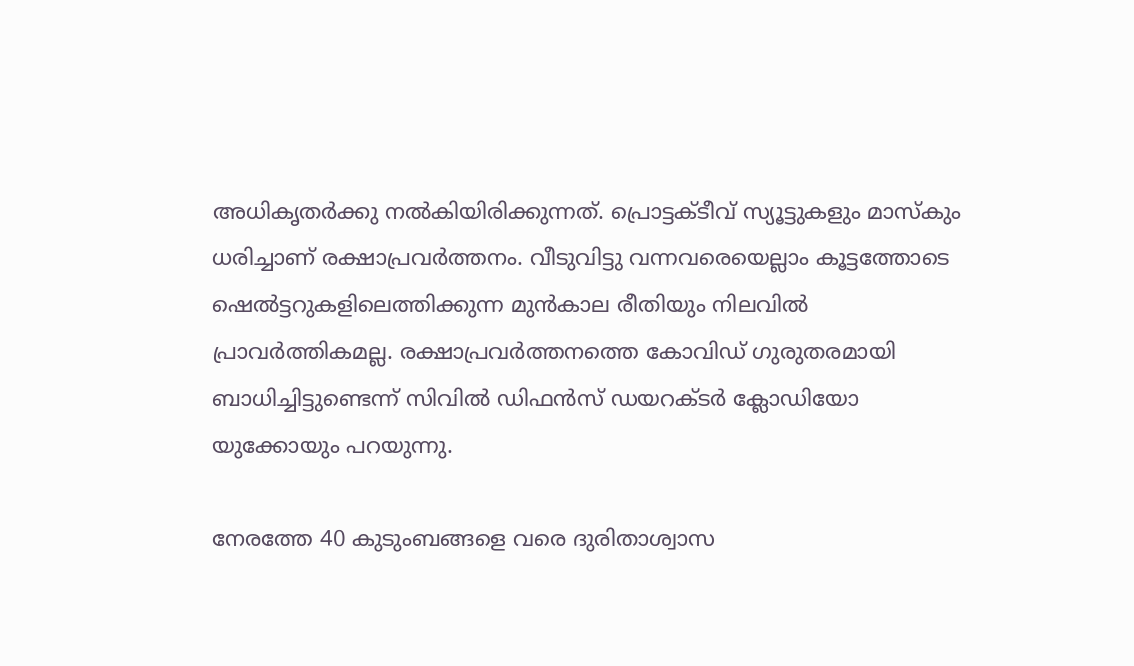അധികൃതര്‍ക്കു നല്‍കിയിരിക്കുന്നത്. പ്രൊട്ടക്ടീവ് സ്യൂട്ടുകളും മാസ്‌കും ധരിച്ചാണ് രക്ഷാപ്രവര്‍ത്തനം. വീടുവിട്ടു വന്നവരെയെല്ലാം കൂട്ടത്തോടെ ഷെല്‍ട്ടറുകളിലെത്തിക്കുന്ന മുന്‍കാല രീതിയും നിലവില്‍ പ്രാവര്‍ത്തികമല്ല. രക്ഷാപ്രവര്‍ത്തനത്തെ കോവിഡ് ഗുരുതരമായി ബാധിച്ചിട്ടുണ്ടെന്ന് സിവില്‍ ഡിഫന്‍സ് ഡയറക്ടര്‍ ക്ലോഡിയോ യുക്കോയും പറയുന്നു.

നേരത്തേ 40 കുടുംബങ്ങളെ വരെ ദുരിതാശ്വാസ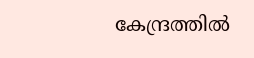കേന്ദ്രത്തില്‍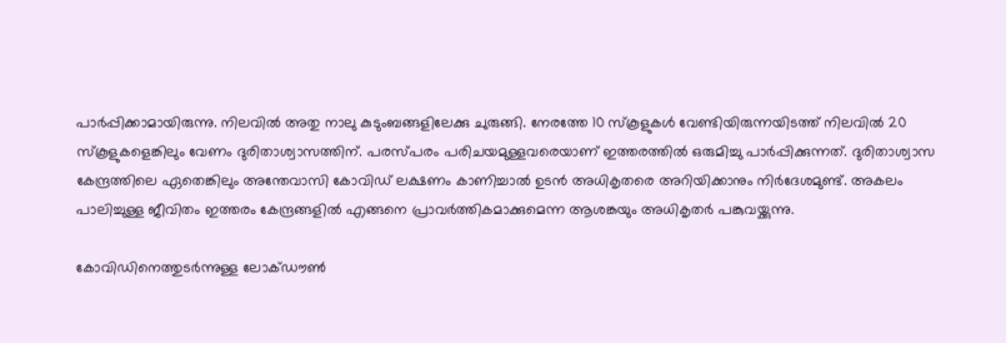പാര്‍പ്പിക്കാമായിരുന്നു. നിലവില്‍ അതു നാലു കുടുംബങ്ങളിലേക്കു ചുരുങ്ങി. നേരത്തേ 10 സ്‌കൂളുകള്‍ വേണ്ടിയിരുന്നയിടത്ത് നിലവില്‍ 20 സ്‌കൂളുകളെങ്കിലും വേണം ദുരിതാശ്വാസത്തിന്. പരസ്പരം പരിചയമുള്ളവരെയാണ് ഇത്തരത്തില്‍ ഒരുമിച്ചു പാര്‍പ്പിക്കുന്നത്. ദുരിതാശ്വാസ കേന്ദ്രത്തിലെ ഏതെങ്കിലും അന്തേവാസി കോവിഡ് ലക്ഷണം കാണിച്ചാല്‍ ഉടന്‍ അധികൃതരെ അറിയിക്കാനും നിര്‍ദേശമുണ്ട്. അകലം പാലിച്ചുള്ള ജീവിതം ഇത്തരം കേന്ദ്രങ്ങളില്‍ എങ്ങനെ പ്രാവര്‍ത്തികമാക്കുമെന്ന ആശങ്കയും അധികൃതര്‍ പങ്കുവയ്ക്കുന്നു.

കോവിഡിനെത്തുടര്‍ന്നുള്ള ലോക്ഡൗണ്‍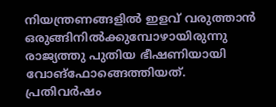നിയന്ത്രണങ്ങളില്‍ ഇളവ് വരുത്താന്‍ ഒരുങ്ങിനില്‍ക്കുമ്പോഴായിരുന്നു രാജ്യത്തു പുതിയ ഭീഷണിയായി വോങ്‌ഫോങ്ങെത്തിയത്. പ്രതിവര്‍ഷം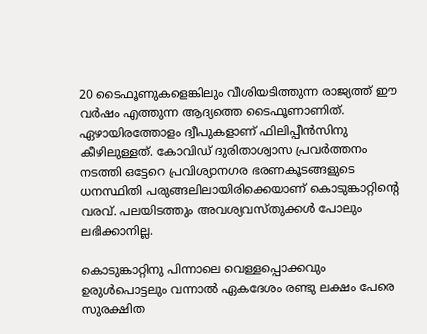20 ടൈഫൂണുകളെങ്കിലും വീശിയടിത്തുന്ന രാജ്യത്ത് ഈ വര്‍ഷം എത്തുന്ന ആദ്യത്തെ ടൈഫൂണാണിത്. ഏഴായിരത്തോളം ദ്വീപുകളാണ് ഫിലിപ്പീന്‍സിനു കീഴിലുള്ളത്. കോവിഡ് ദുരിതാശ്വാസ പ്രവര്‍ത്തനം നടത്തി ഒട്ടേറെ പ്രവിശ്യാനഗര ഭരണകൂടങ്ങളുടെ ധനസ്ഥിതി പരുങ്ങലിലായിരിക്കെയാണ് കൊടുങ്കാറ്റിന്റെ വരവ്. പലയിടത്തും അവശ്യവസ്തുക്കള്‍ പോലും ലഭിക്കാനില്ല.

കൊടുങ്കാറ്റിനു പിന്നാലെ വെള്ളപ്പൊക്കവും ഉരുള്‍പൊട്ടലും വന്നാല്‍ ഏകദേശം രണ്ടു ലക്ഷം പേരെ സുരക്ഷിത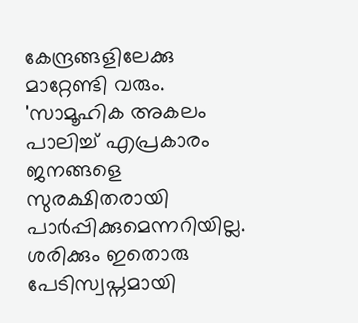കേന്ദ്രങ്ങളിലേക്കു മാറ്റേണ്ടി വരും. 'സാമൂഹിക അകലം പാലിച്ച് എപ്രകാരം ജനങ്ങളെ സുരക്ഷിതരായി പാര്‍പ്പിക്കുമെന്നറിയില്ല. ശരിക്കും ഇതൊരു പേടിസ്വപ്നമായി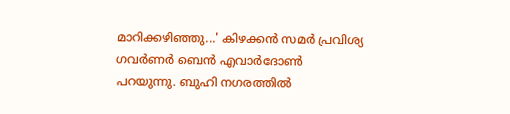മാറിക്കഴിഞ്ഞു...' കിഴക്കന്‍ സമര്‍ പ്രവിശ്യ ഗവര്‍ണര്‍ ബെന്‍ എവാര്‍ദോണ്‍ പറയുന്നു. ബുഹി നഗരത്തില്‍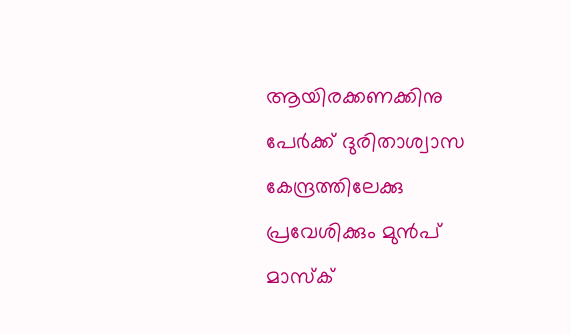ആയിരക്കണക്കിനു പേര്‍ക്ക് ദുരിതാശ്വാസ കേന്ദ്രത്തിലേക്കു പ്രവേശിക്കും മുന്‍പ് മാസ്‌ക്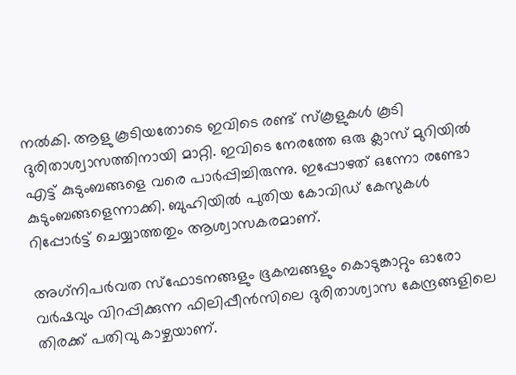നല്‍കി. ആളു കൂടിയതോടെ ഇവിടെ രണ്ട് സ്‌കൂളുകള്‍ കൂടി ദുരിതാശ്വാസത്തിനായി മാറ്റി. ഇവിടെ നേരത്തേ ഒരു ക്ലാസ് മുറിയില്‍ എട്ട് കുടുംബങ്ങളെ വരെ പാര്‍പ്പിച്ചിരുന്നു. ഇപ്പോഴത് ഒന്നോ രണ്ടോ കുടുംബങ്ങളെന്നാക്കി. ബുഹിയില്‍ പുതിയ കോവിഡ് കേസുകള്‍ റിപ്പോര്‍ട്ട് ചെയ്യാത്തതും ആശ്വാസകരമാണ്.

അഗ്‌നിപര്‍വത സ്‌ഫോടനങ്ങളും ഭൂകമ്പങ്ങളും കൊടുങ്കാറ്റും ഓരോ വര്‍ഷവും വിറപ്പിക്കുന്ന ഫിലിപ്പീന്‍സിലെ ദുരിതാശ്വാസ കേന്ദ്രങ്ങളിലെ തിരക്ക് പതിവു കാഴ്ചയാണ്.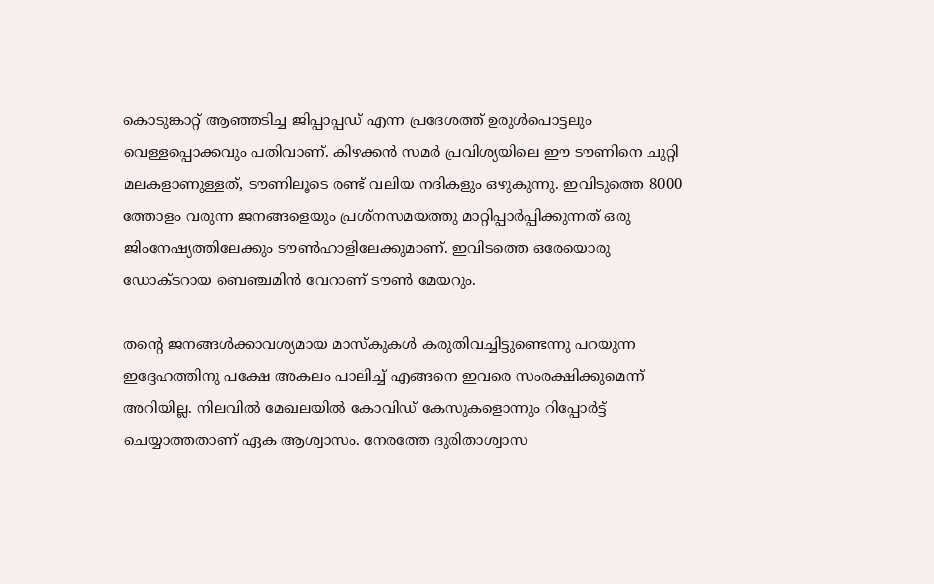കൊടുങ്കാറ്റ് ആഞ്ഞടിച്ച ജിപ്പാപ്പഡ് എന്ന പ്രദേശത്ത് ഉരുള്‍പൊട്ടലും വെള്ളപ്പൊക്കവും പതിവാണ്. കിഴക്കന്‍ സമര്‍ പ്രവിശ്യയിലെ ഈ ടൗണിനെ ചുറ്റി മലകളാണുള്ളത്, ടൗണിലൂടെ രണ്ട് വലിയ നദികളും ഒഴുകുന്നു. ഇവിടുത്തെ 8000 ത്തോളം വരുന്ന ജനങ്ങളെയും പ്രശ്‌നസമയത്തു മാറ്റിപ്പാര്‍പ്പിക്കുന്നത് ഒരു ജിംനേഷ്യത്തിലേക്കും ടൗണ്‍ഹാളിലേക്കുമാണ്. ഇവിടത്തെ ഒരേയൊരു ഡോക്ടറായ ബെഞ്ചമിന്‍ വേറാണ് ടൗണ്‍ മേയറും.

തന്റെ ജനങ്ങള്‍ക്കാവശ്യമായ മാസ്‌കുകള്‍ കരുതിവച്ചിട്ടുണ്ടെന്നു പറയുന്ന ഇദ്ദേഹത്തിനു പക്ഷേ അകലം പാലിച്ച് എങ്ങനെ ഇവരെ സംരക്ഷിക്കുമെന്ന് അറിയില്ല. നിലവില്‍ മേഖലയില്‍ കോവിഡ് കേസുകളൊന്നും റിപ്പോര്‍ട്ട് ചെയ്യാത്തതാണ് ഏക ആശ്വാസം. നേരത്തേ ദുരിതാശ്വാസ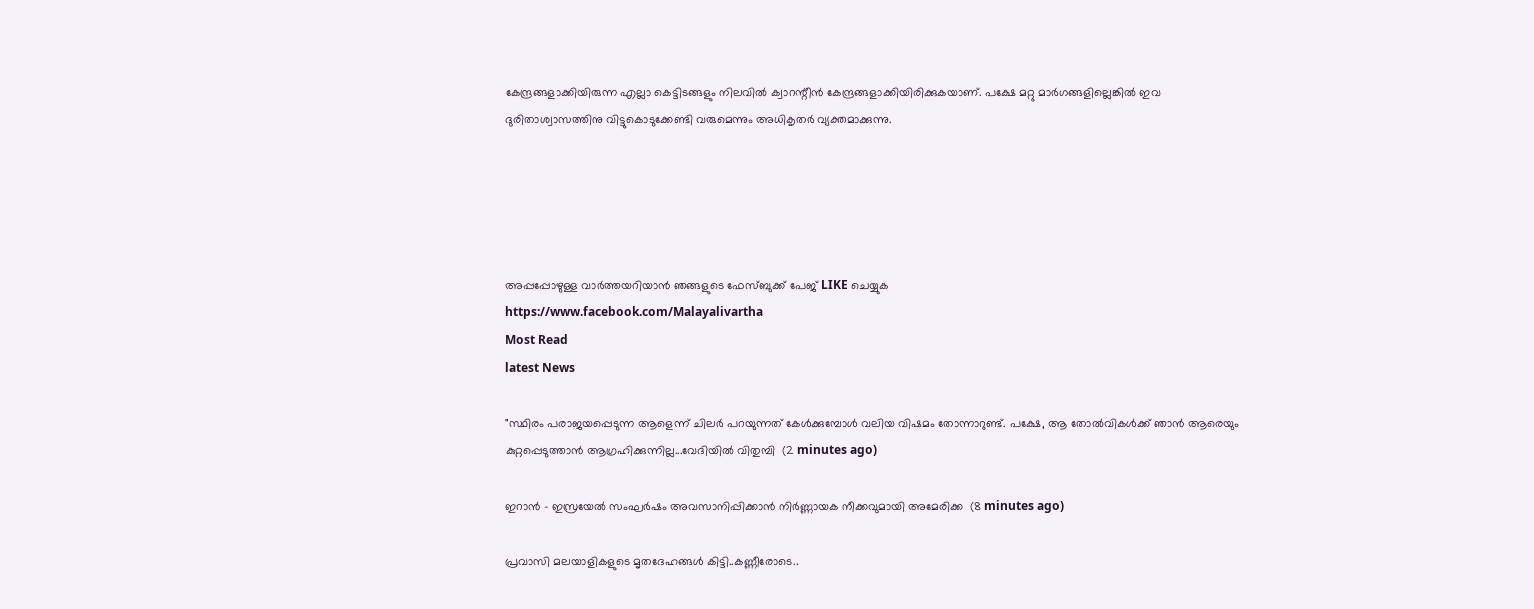കേന്ദ്രങ്ങളാക്കിയിരുന്ന എല്ലാ കെട്ടിടങ്ങളും നിലവില്‍ ക്വാറന്റീന്‍ കേന്ദ്രങ്ങളാക്കിയിരിക്കുകയാണ്. പക്ഷേ മറ്റു മാര്‍ഗങ്ങളില്ലെങ്കില്‍ ഇവ ദുരിതാശ്വാസത്തിനു വിട്ടുകൊടുക്കേണ്ടി വരുമെന്നും അധികൃതര്‍ വ്യക്തമാക്കുന്നു.





അപ്പപ്പോഴുള്ള വാര്‍ത്തയറിയാന്‍ ഞങ്ങളുടെ ഫേസ്‌ബുക്ക്‌ പേജ് LIKE ചെയ്യുക
https://www.facebook.com/Malayalivartha
Most Read
latest News

"സ്ഥിരം പരാജയപ്പെടുന്ന ആളെന്ന് ചിലർ പറയുന്നത് കേൾക്കുമ്പോൾ വലിയ വിഷമം തോന്നാറുണ്ട്. പക്ഷേ, ആ തോൽവികൾക്ക് ഞാൻ ആരെയും കുറ്റപ്പെടുത്താൻ ആഗ്രഹിക്കുന്നില്ല...വേദിയിൽ വിതുമ്പി  (2 minutes ago)

ഇറാൻ – ഇസ്രയേൽ സംഘർഷം അവസാനിപ്പിക്കാൻ നിർണ്ണായക നീക്കവുമായി അമേരിക്ക  (8 minutes ago)

പ്രവാസി മലയാളികളുടെ മൃതദേഹങ്ങൾ കിട്ടി..കണ്ണീരോടെ..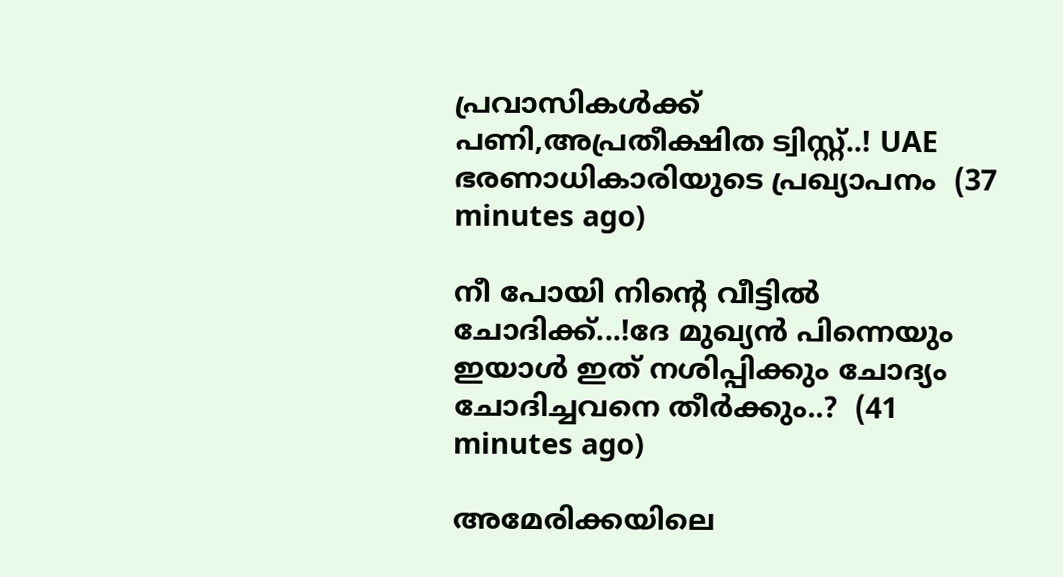പ്രവാസികൾക്ക് പണി,അപ്രതീക്ഷിത ട്വിസ്റ്റ്..! UAE ഭരണാധികാരിയുടെ പ്രഖ്യാപനം  (37 minutes ago)

നീ പോയി നിന്റെ വീട്ടിൽ ചോദിക്ക്...!ദേ മുഖ്യൻ പിന്നെയും ഇയാൾ ഇത് നശിപ്പിക്കും ചോദ്യം ചോദിച്ചവനെ തീർക്കും..?  (41 minutes ago)

അമേരിക്കയിലെ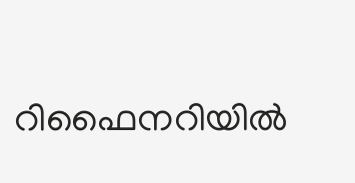റിഫൈനറിയില്‍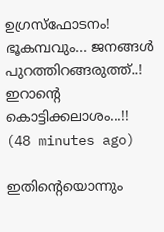ഉഗ്രസ്‌ഫോടനം! ഭൂകമ്പവും... ജനങ്ങള്‍ പുറത്തിറങ്ങരുത്ത്..! ഇറാന്റെ കൊട്ടിക്കലാശം...!!  (48 minutes ago)

ഇതിന്റെയൊന്നും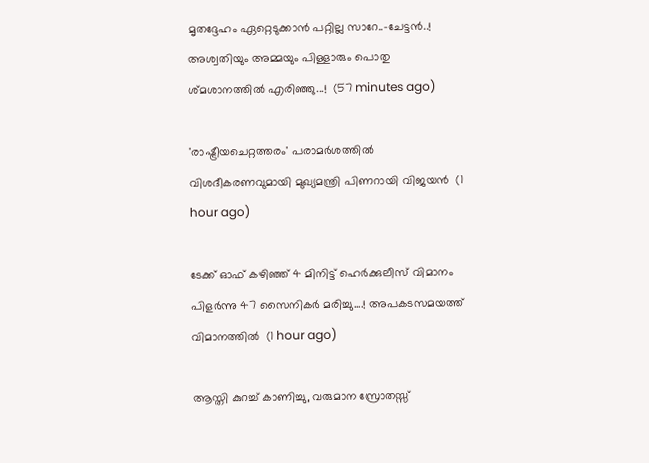മൃതദ്ദേഹം ഏറ്റെടുക്കാൻ പറ്റില്ല സാറേ..-ചേട്ടൻ..! അശ്വതിയും അമ്മയും പിള്ളാരും പൊതു ശ്മശാനത്തിൽ എരിഞ്ഞു...!  (57 minutes ago)

'രാഷ്ട്രീയചെറ്റത്തരം' പരാമര്‍ശത്തില്‍ വിശദീകരണവുമായി മുഖ്യമന്ത്രി പിണറായി വിജയന്‍  (1 hour ago)

ടേക്ക് ഓഫ് കഴിഞ്ഞ് 4 മിനിട്ട് ഹെര്‍ക്കുലീസ് വിമാനം പിളർന്നു 47 സൈനികർ മരിച്ചു....! അപകടസമയത്ത് വിമാനത്തില്‍  (1 hour ago)

ആസ്തി കുറച്ച് കാണിച്ചു, വരുമാന സ്രോതസ്സ്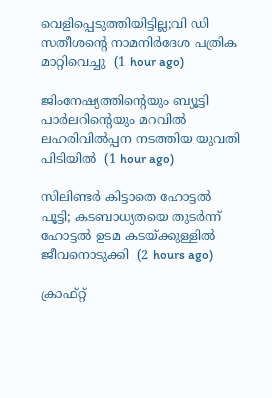വെളിപ്പെടുത്തിയിട്ടില്ല;വി ഡി സതീശന്റെ നാമനിര്‍ദേശ പത്രിക മാറ്റിവെച്ചു  (1 hour ago)

ജിംനേഷ്യത്തിന്റെയും ബ്യൂട്ടി പാര്‍ലറിന്റെയും മറവില്‍ ലഹരിവില്‍പ്പന നടത്തിയ യുവതി പിടിയില്‍  (1 hour ago)

സിലിണ്ടര്‍ കിട്ടാതെ ഹോട്ടല്‍ പൂട്ടി; കടബാധ്യതയെ തുടര്‍ന്ന് ഹോട്ടല്‍ ഉടമ കടയ്ക്കുള്ളില്‍ ജീവനൊടുക്കി  (2 hours ago)

ക്രാഫ്റ്റ്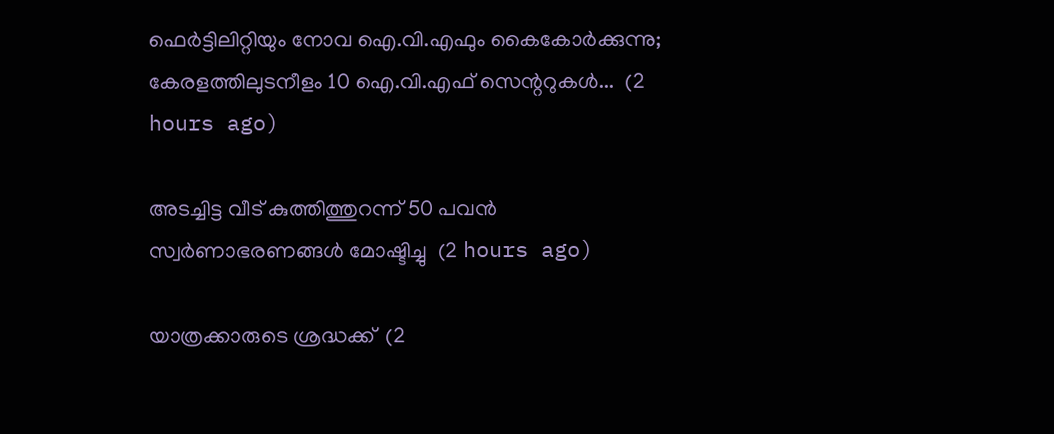ഫെർട്ടിലിറ്റിയും നോവ ഐ.വി.എഫും കൈകോർക്കുന്നു; കേരളത്തിലുടനീളം 10 ഐ.വി.എഫ് സെന്ററുകൾ...  (2 hours ago)

അടച്ചിട്ട വീട് കുത്തിത്തുറന്ന് 50 പവന്‍ സ്വര്‍ണാഭരണങ്ങള്‍ മോഷ്ടിച്ചു  (2 hours ago)

യാത്രക്കാരുടെ ശ്രദ്ധക്ക്  (2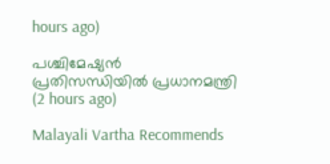hours ago)

പശ്ചിമേഷ്യൻ പ്രതിസന്ധിയിൽ പ്രധാനമന്ത്രി  (2 hours ago)

Malayali Vartha Recommends